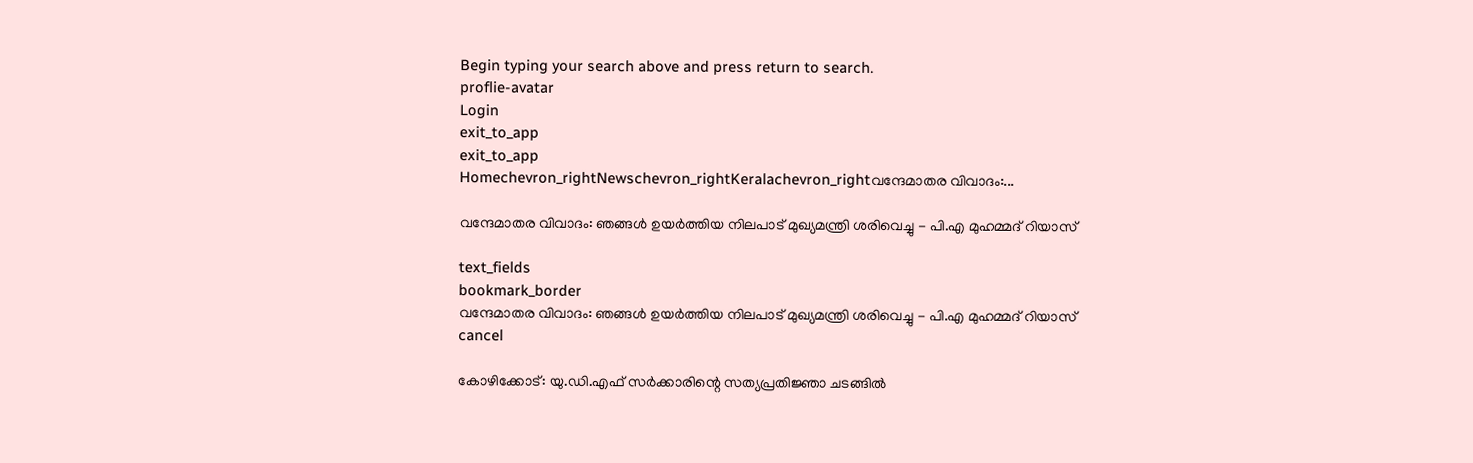Begin typing your search above and press return to search.
proflie-avatar
Login
exit_to_app
exit_to_app
Homechevron_rightNewschevron_rightKeralachevron_rightവന്ദേമാതര വിവാദം:...

വന്ദേമാതര വിവാദം: ഞങ്ങൾ ഉയർത്തിയ നിലപാട് മുഖ്യമന്ത്രി ശരിവെച്ചു - പി.എ മുഹമ്മദ് റിയാസ്

text_fields
bookmark_border
വന്ദേമാതര വിവാദം: ഞങ്ങൾ ഉയർത്തിയ നിലപാട് മുഖ്യമന്ത്രി ശരിവെച്ചു - പി.എ മുഹമ്മദ് റിയാസ്
cancel

കോഴിക്കോട്: യു.ഡി.എഫ് സർക്കാരിന്റെ സത്യപ്രതിജ്ഞാ ചടങ്ങിൽ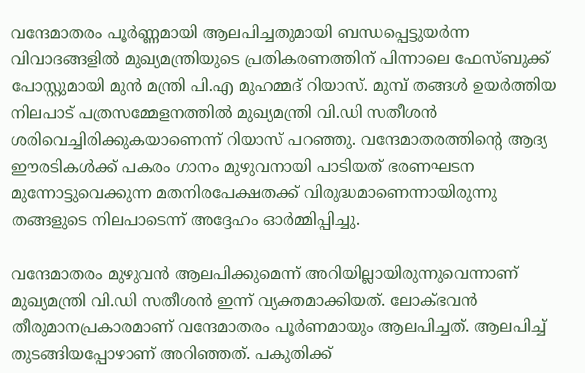വന്ദേമാതരം പൂർണ്ണമായി ആലപിച്ചതുമായി ബന്ധപ്പെട്ടുയർന്ന വിവാദങ്ങളിൽ മുഖ്യമന്ത്രിയുടെ പ്രതികരണത്തിന് പിന്നാലെ ഫേസ്ബുക്ക് പോസ്റ്റുമായി മുൻ മന്ത്രി പി.എ മുഹമ്മദ് റിയാസ്. മുമ്പ് തങ്ങൾ ഉയർത്തിയ നിലപാട് പത്രസമ്മേളനത്തിൽ മുഖ്യമന്ത്രി വി.ഡി സതീശൻ ശരിവെച്ചിരിക്കുകയാണെന്ന് റിയാസ് പറഞ്ഞു. വന്ദേമാതരത്തിന്റെ ആദ്യ ഈരടികൾക്ക് പകരം ഗാനം മുഴുവനായി പാടിയത് ഭരണഘടന മുന്നോട്ടുവെക്കുന്ന മതനിരപേക്ഷതക്ക് വിരുദ്ധമാണെന്നായിരുന്നു തങ്ങളുടെ നിലപാടെന്ന് അദ്ദേഹം ഓർമ്മിപ്പിച്ചു.

വന്ദേമാതരം മുഴുവൻ ആലപിക്കുമെന്ന് അറിയില്ലായിരുന്നുവെന്നാണ് മുഖ്യമന്ത്രി വി.ഡി സതീശന്‍ ഇന്ന് വ്യക്തമാക്കിയത്. ലോക്ഭവൻ തീരുമാനപ്രകാരമാണ് വന്ദേമാതരം പൂർണമായും ആലപിച്ചത്. ആലപിച്ച് തുടങ്ങിയപ്പോഴാണ് അറിഞ്ഞത്. പകുതിക്ക്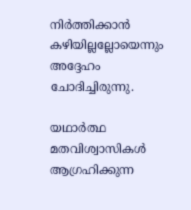നിർത്തിക്കാൻ കഴിയില്ലല്ലോയെന്നും അദ്ദേഹം ചോദിച്ചിരുന്നു.

യഥാർത്ഥ മതവിശ്വാസികൾ ആഗ്രഹിക്കുന്ന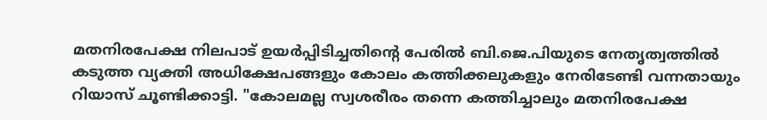മതനിരപേക്ഷ നിലപാട് ഉയർപ്പിടിച്ചതിന്റെ പേരിൽ ബി.ജെ.പിയുടെ നേതൃത്വത്തിൽ കടുത്ത വ്യക്തി അധിക്ഷേപങ്ങളും കോലം കത്തിക്കലുകളും നേരിടേണ്ടി വന്നതായും റിയാസ് ചൂണ്ടിക്കാട്ടി. "കോലമല്ല സ്വശരീരം തന്നെ കത്തിച്ചാലും മതനിരപേക്ഷ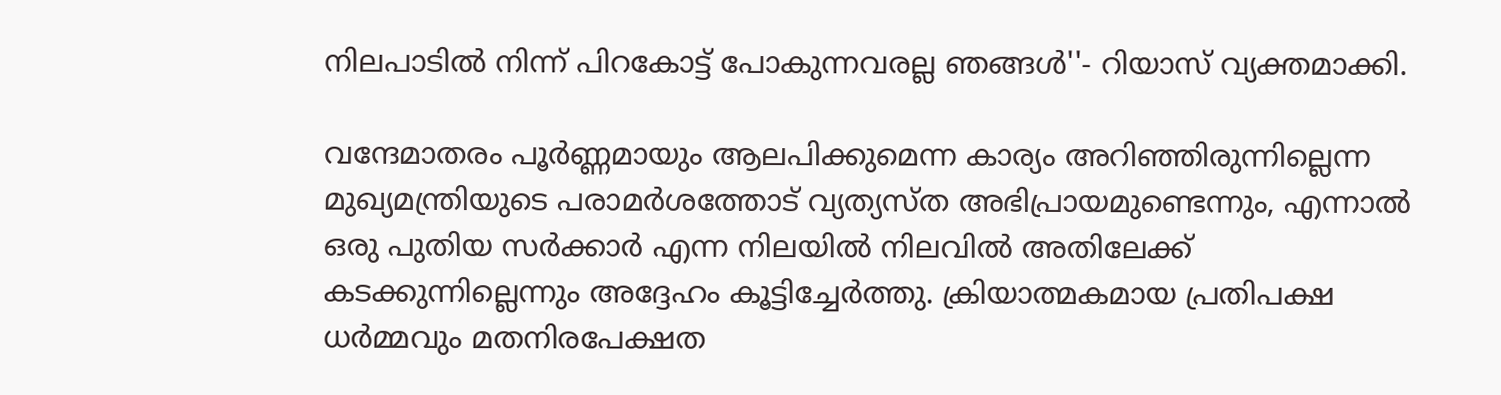നിലപാടിൽ നിന്ന് പിറകോട്ട് പോകുന്നവരല്ല ഞങ്ങൾ''- റിയാസ് വ്യക്തമാക്കി.

വന്ദേമാതരം പൂർണ്ണമായും ആലപിക്കുമെന്ന കാര്യം അറിഞ്ഞിരുന്നില്ലെന്ന മുഖ്യമന്ത്രിയുടെ പരാമർശത്തോട് വ്യത്യസ്ത അഭിപ്രായമുണ്ടെന്നും, എന്നാൽ ഒരു പുതിയ സർക്കാർ എന്ന നിലയിൽ നിലവിൽ അതിലേക്ക് കടക്കുന്നില്ലെന്നും അദ്ദേഹം കൂട്ടിച്ചേർത്തു. ക്രിയാത്മകമായ പ്രതിപക്ഷ ധർമ്മവും മതനിരപേക്ഷത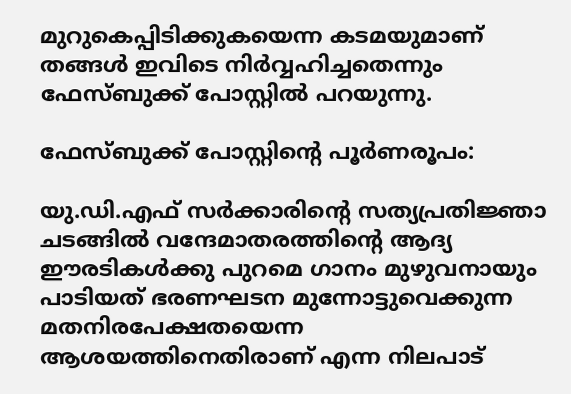മുറുകെപ്പിടിക്കുകയെന്ന കടമയുമാണ് തങ്ങൾ ഇവിടെ നിർവ്വഹിച്ചതെന്നും ഫേസ്ബുക്ക് പോസ്റ്റിൽ പറയുന്നു.

ഫേസ്ബുക്ക് പോസ്റ്റിന്റെ പൂര്‍ണരൂപം:

യു.ഡി.എഫ് സർക്കാരിന്റെ സത്യപ്രതിജ്ഞാ ചടങ്ങിൽ വന്ദേമാതരത്തിന്റെ ആദ്യ ഈരടികൾക്കു പുറമെ ഗാനം മുഴുവനായും പാടിയത് ഭരണഘടന മുന്നോട്ടുവെക്കുന്ന മതനിരപേക്ഷതയെന്ന ആശയത്തിനെതിരാണ് എന്ന നിലപാട്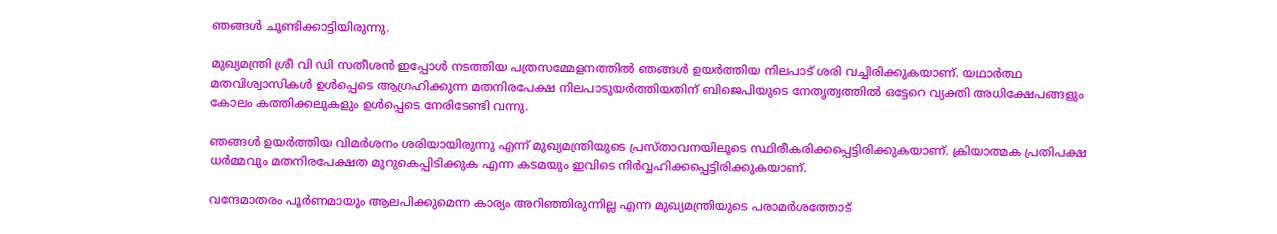ഞങ്ങൾ ചൂണ്ടിക്കാട്ടിയിരുന്നു.

മുഖ്യമന്ത്രി ശ്രീ വി ഡി സതീശൻ ഇപ്പോൾ നടത്തിയ പത്രസമ്മേളനത്തിൽ ഞങ്ങൾ ഉയർത്തിയ നിലപാട് ശരി വച്ചിരിക്കുകയാണ്. യഥാർത്ഥ മതവിശ്വാസികൾ ഉൾപ്പെടെ ആഗ്രഹിക്കുന്ന മതനിരപേക്ഷ നിലപാടുയർത്തിയതിന് ബിജെപിയുടെ നേതൃത്വത്തിൽ ഒട്ടേറെ വ്യക്തി അധിക്ഷേപങ്ങളും കോലം കത്തിക്കലുകളും ഉൾപ്പെടെ നേരിടേണ്ടി വന്നു.

ഞങ്ങൾ ഉയർത്തിയ വിമർശനം ശരിയായിരുന്നു എന്ന് മുഖ്യമന്ത്രിയുടെ പ്രസ്താവനയിലൂടെ സ്ഥിരീകരിക്കപ്പെട്ടിരിക്കുകയാണ്. ക്രിയാത്മക പ്രതിപക്ഷ ധർമ്മവും മതനിരപേക്ഷത മുറുകെപ്പിടിക്കുക എന്ന കടമയും ഇവിടെ നിർവ്വഹിക്കപ്പെട്ടിരിക്കുകയാണ്.

വന്ദേമാതരം പൂർണമായും ആലപിക്കുമെന്ന കാര്യം അറിഞ്ഞിരുന്നില്ല എന്ന മുഖ്യമന്ത്രിയുടെ പരാമർശത്തോട്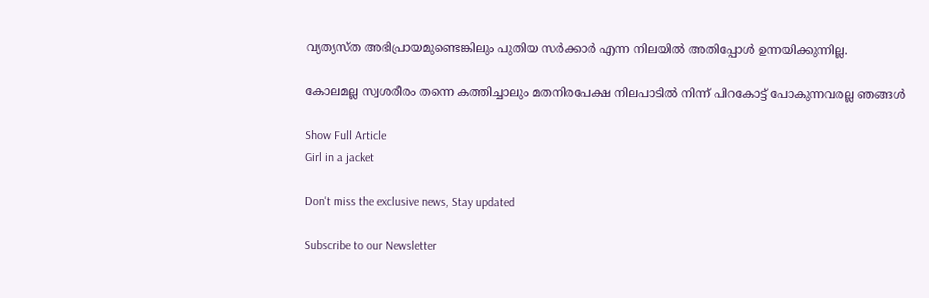വ്യത്യസ്ത അഭിപ്രായമുണ്ടെങ്കിലും പുതിയ സർക്കാർ എന്ന നിലയിൽ അതിപ്പോൾ ഉന്നയിക്കുന്നില്ല.

കോലമല്ല സ്വശരീരം തന്നെ കത്തിച്ചാലും മതനിരപേക്ഷ നിലപാടിൽ നിന്ന് പിറകോട്ട് പോകുന്നവരല്ല ഞങ്ങൾ

Show Full Article
Girl in a jacket

Don't miss the exclusive news, Stay updated

Subscribe to our Newsletter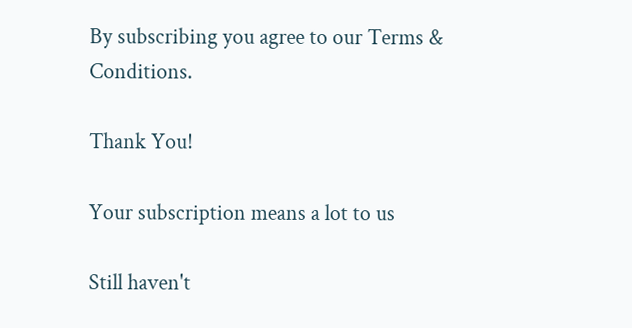By subscribing you agree to our Terms & Conditions.

Thank You!

Your subscription means a lot to us

Still haven't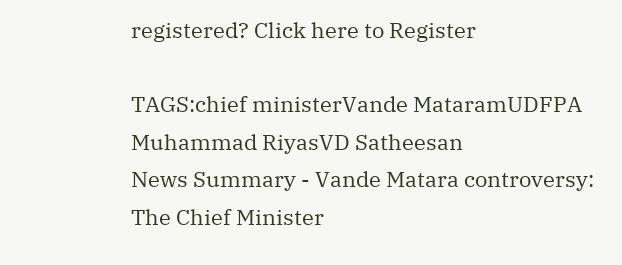registered? Click here to Register

TAGS:chief ministerVande MataramUDFPA Muhammad RiyasVD Satheesan
News Summary - Vande Matara controversy: The Chief Minister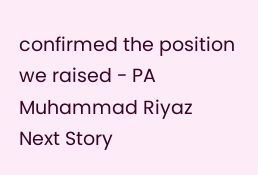confirmed the position we raised - PA Muhammad Riyaz
Next Story